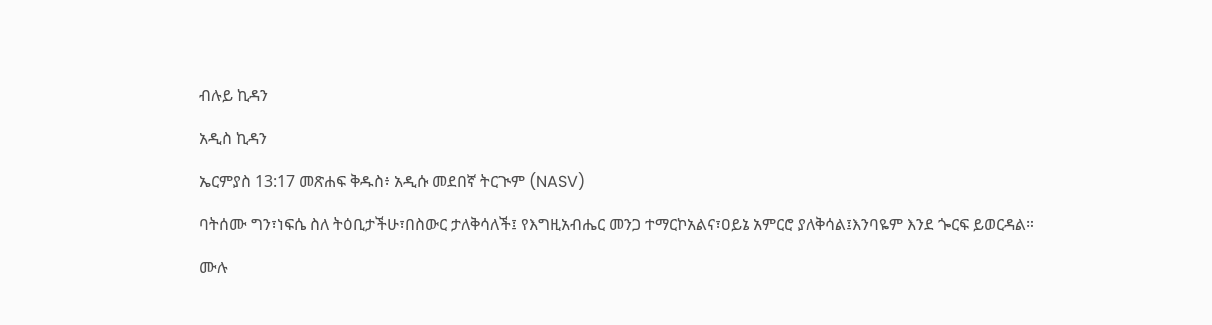ብሉይ ኪዳን

አዲስ ኪዳን

ኤርምያስ 13:17 መጽሐፍ ቅዱስ፥ አዲሱ መደበኛ ትርጒም (NASV)

ባትሰሙ ግን፣ነፍሴ ስለ ትዕቢታችሁ፣በስውር ታለቅሳለች፤ የእግዚአብሔር መንጋ ተማርኮአልና፣ዐይኔ አምርሮ ያለቅሳል፤እንባዬም እንደ ጐርፍ ይወርዳል።

ሙሉ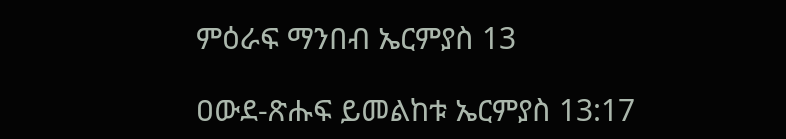ምዕራፍ ማንበብ ኤርምያስ 13

ዐውደ-ጽሑፍ ይመልከቱ ኤርምያስ 13:17